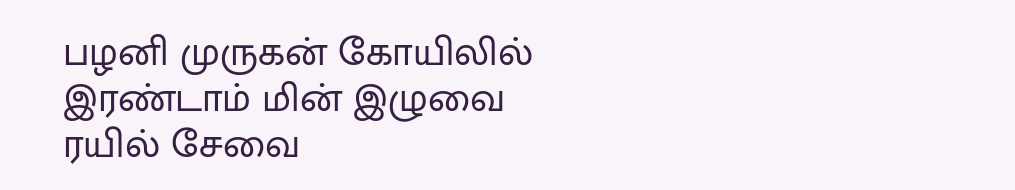பழனி முருகன் கோயிலில் இரண்டாம் மின் இழுவை ரயில் சேவை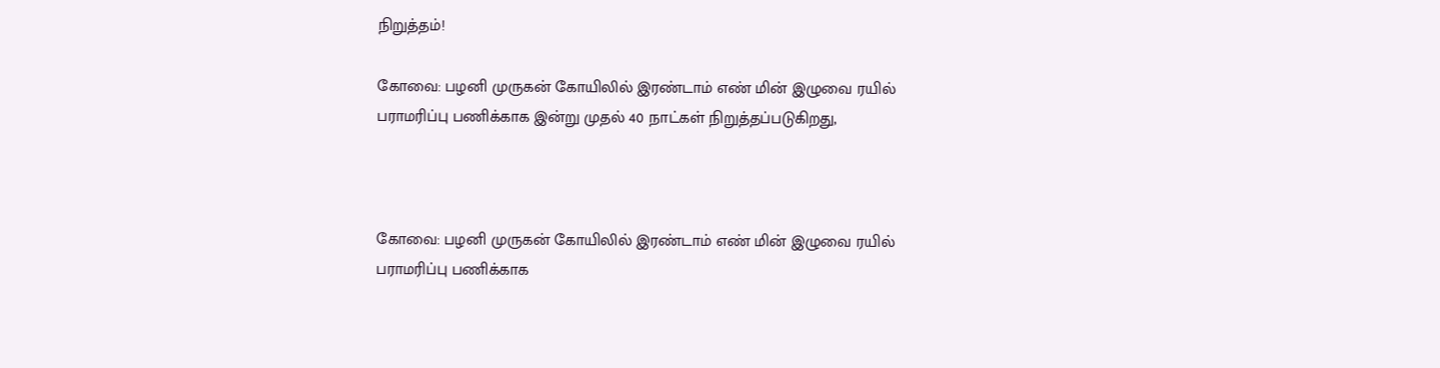நிறுத்தம்!

கோவை: பழனி முருகன் கோயிலில் இரண்டாம் எண் மின் இழுவை ரயில் பராமரிப்பு பணிக்காக இன்று முதல் 40 நாட்கள் நிறுத்தப்படுகிறது,



கோவை: பழனி முருகன் கோயிலில் இரண்டாம் எண் மின் இழுவை ரயில் பராமரிப்பு பணிக்காக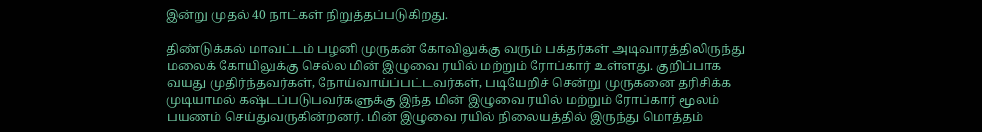இன்று முதல் 40 நாட்கள் நிறுத்தப்படுகிறது.

திண்டுக்கல் மாவட்டம் பழனி முருகன் கோவிலுக்கு வரும் பக்தர்கள் அடிவாரத்திலிருந்து மலைக் கோயிலுக்கு செல்ல மின் இழுவை ரயில் மற்றும் ரோப்கார் உள்ளது. குறிப்பாக வயது முதிர்ந்தவர்கள், நோய்வாய்ப்பட்டவர்கள், படியேறிச் சென்று முருகனை தரிசிக்க முடியாமல் கஷ்டப்படுபவர்களுக்கு இந்த மின் இழுவை ரயில் மற்றும் ரோப்கார் மூலம் பயணம் செய்துவருகின்றனர். மின் இழுவை ரயில் நிலையத்தில் இருந்து மொத்தம்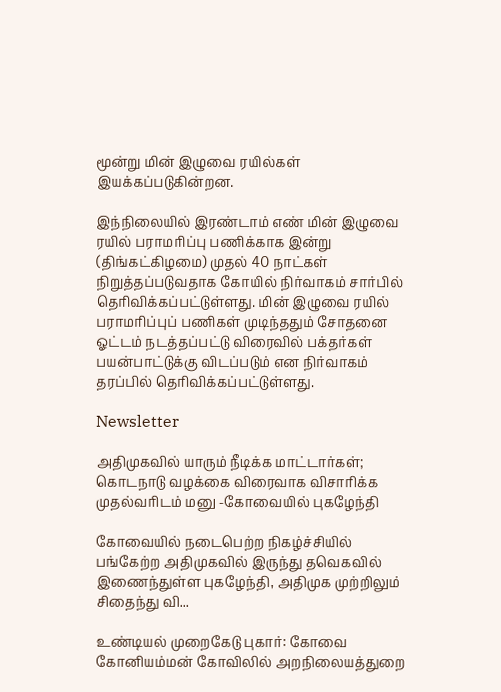மூன்று மின் இழுவை ரயில்கள் இயக்கப்படுகின்றன.

இந்நிலையில் இரண்டாம் எண் மின் இழுவை ரயில் பராமரிப்பு பணிக்காக இன்று (திங்கட்கிழமை) முதல் 40 நாட்கள் நிறுத்தப்படுவதாக கோயில் நிர்வாகம் சார்பில் தெரிவிக்கப்பட்டுள்ளது. மின் இழுவை ரயில் பராமரிப்புப் பணிகள் முடிந்ததும் சோதனை ஓட்டம் நடத்தப்பட்டு விரைவில் பக்தர்கள் பயன்பாட்டுக்கு விடப்படும் என நிர்வாகம் தரப்பில் தெரிவிக்கப்பட்டுள்ளது.

Newsletter

அதிமுகவில் யாரும் நீடிக்க மாட்டார்கள்; கொடநாடு வழக்கை விரைவாக விசாரிக்க முதல்வரிடம் மனு -கோவையில் புகழேந்தி

கோவையில் நடைபெற்ற நிகழ்ச்சியில் பங்கேற்ற அதிமுகவில் இருந்து தவெகவில் இணைந்துள்ள புகழேந்தி, அதிமுக முற்றிலும் சிதைந்து வி...

உண்டியல் முறைகேடு புகார்: கோவை கோனியம்மன் கோவிலில் அறநிலையத்துறை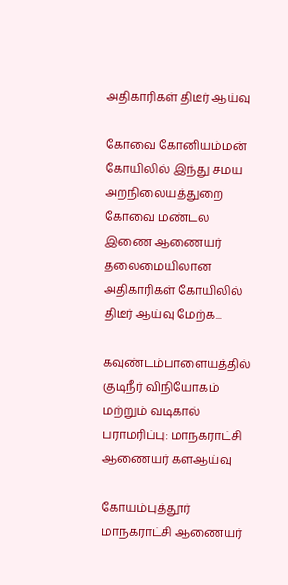அதிகாரிகள் திடீர் ஆய்வு

கோவை கோனியம்மன் கோயிலில் இந்து சமய அறநிலையத்துறை கோவை மண்டல இணை ஆணையர் தலைமையிலான அதிகாரிகள் கோயிலில் திடீர் ஆய்வு மேற்க...

கவுண்டம்பாளையத்தில் குடிநீர் விநியோகம் மற்றும் வடிகால் பராமரிப்பு: மாநகராட்சி ஆணையர் களஆய்வு

கோயம்புத்தூர் மாநகராட்சி ஆணையர்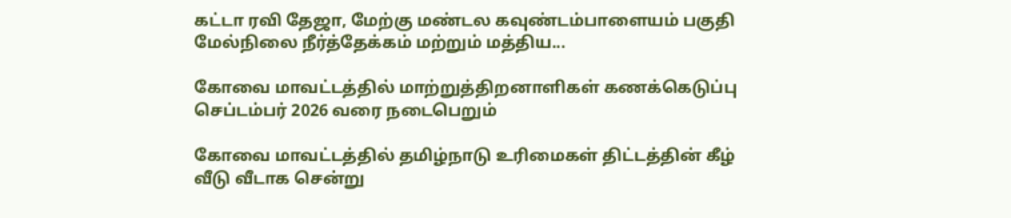கட்டா ரவி தேஜா, மேற்கு மண்டல கவுண்டம்பாளையம் பகுதி மேல்நிலை நீர்த்தேக்கம் மற்றும் மத்திய...

கோவை மாவட்டத்தில் மாற்றுத்திறனாளிகள் கணக்கெடுப்பு செப்டம்பர் 2026 வரை நடைபெறும்

கோவை மாவட்டத்தில் தமிழ்நாடு உரிமைகள் திட்டத்தின் கீழ் வீடு வீடாக சென்று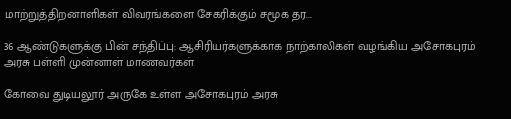மாற்றுத்திறனாளிகள் விவரங்களை சேகரிக்கும் சமூக தர...

36 ஆண்டுகளுக்கு பின் சந்திப்பு: ஆசிரியர்களுக்காக நாற்காலிகள் வழங்கிய அசோகபுரம் அரசு பள்ளி முன்னாள் மாணவர்கள்

கோவை துடியலூர் அருகே உள்ள அசோகபுரம் அரசு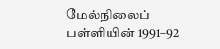மேல்நிலைப் பள்ளியின் 1991–92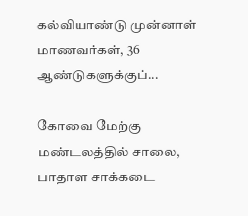கல்வியாண்டு முன்னாள் மாணவர்கள், 36 ஆண்டுகளுக்குப்...

கோவை மேற்கு மண்டலத்தில் சாலை, பாதாள சாக்கடை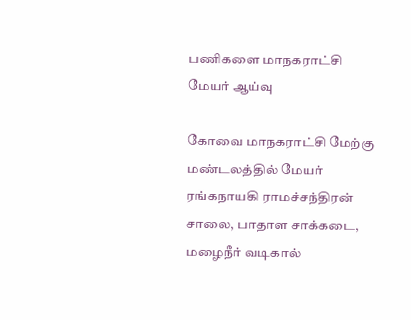பணிகளை மாநகராட்சி மேயர் ஆய்வு

கோவை மாநகராட்சி மேற்கு மண்டலத்தில் மேயர் ரங்கநாயகி ராமச்சந்திரன் சாலை, பாதாள சாக்கடை, மழைநீர் வடிகால்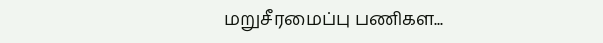மறுசீரமைப்பு பணிகள...